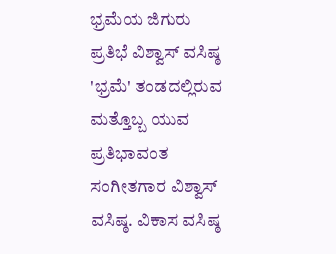ಭ್ರಮೆಯ ಜಿಗುರು ಪ್ರತಿಭೆ ವಿಶ್ವಾಸ್ ವಸಿಷ್ಠ
'ಭ್ರಮೆ' ತಂಡದಲ್ಲಿರುವ ಮತ್ತೊಬ್ಬ ಯುವ ಪ್ರತಿಭಾವಂತ ಸಂಗೀತಗಾರ ವಿಶ್ವಾಸ್ ವಸಿಷ್ಠ. ವಿಕಾಸ ವಸಿಷ್ಠ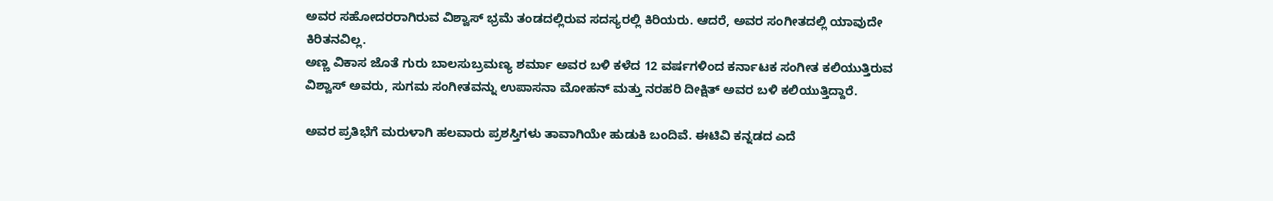ಅವರ ಸಹೋದರರಾಗಿರುವ ವಿಶ್ವಾಸ್ ಭ್ರಮೆ ತಂಡದಲ್ಲಿರುವ ಸದಸ್ಯರಲ್ಲಿ ಕಿರಿಯರು. ಆದರೆ, ಅವರ ಸಂಗೀತದಲ್ಲಿ ಯಾವುದೇ ಕಿರಿತನವಿಲ್ಲ.
ಅಣ್ಣ ವಿಕಾಸ ಜೊತೆ ಗುರು ಬಾಲಸುಬ್ರಮಣ್ಯ ಶರ್ಮಾ ಅವರ ಬಳಿ ಕಳೆದ 12 ವರ್ಷಗಳಿಂದ ಕರ್ನಾಟಕ ಸಂಗೀತ ಕಲಿಯುತ್ತಿರುವ ವಿಶ್ವಾಸ್ ಅವರು, ಸುಗಮ ಸಂಗೀತವನ್ನು ಉಪಾಸನಾ ಮೋಹನ್ ಮತ್ತು ನರಹರಿ ದೀಕ್ಷಿತ್ ಅವರ ಬಳಿ ಕಲಿಯುತ್ತಿದ್ದಾರೆ.

ಅವರ ಪ್ರತಿಭೆಗೆ ಮರುಳಾಗಿ ಹಲವಾರು ಪ್ರಶಸ್ತಿಗಳು ತಾವಾಗಿಯೇ ಹುಡುಕಿ ಬಂದಿವೆ. ಈಟಿವಿ ಕನ್ನಡದ ಎದೆ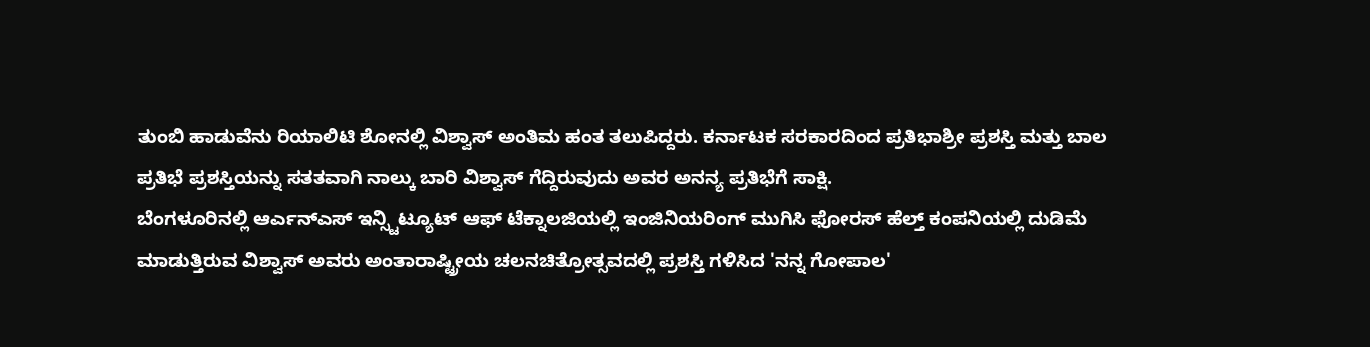ತುಂಬಿ ಹಾಡುವೆನು ರಿಯಾಲಿಟಿ ಶೋನಲ್ಲಿ ವಿಶ್ವಾಸ್ ಅಂತಿಮ ಹಂತ ತಲುಪಿದ್ದರು. ಕರ್ನಾಟಕ ಸರಕಾರದಿಂದ ಪ್ರತಿಭಾಶ್ರೀ ಪ್ರಶಸ್ತಿ ಮತ್ತು ಬಾಲ ಪ್ರತಿಭೆ ಪ್ರಶಸ್ತಿಯನ್ನು ಸತತವಾಗಿ ನಾಲ್ಕು ಬಾರಿ ವಿಶ್ವಾಸ್ ಗೆದ್ದಿರುವುದು ಅವರ ಅನನ್ಯ ಪ್ರತಿಭೆಗೆ ಸಾಕ್ಷಿ.
ಬೆಂಗಳೂರಿನಲ್ಲಿ ಆರ್ಎನ್ಎಸ್ ಇನ್ಸ್ಟಿಟ್ಯೂಟ್ ಆಫ್ ಟೆಕ್ನಾಲಜಿಯಲ್ಲಿ ಇಂಜಿನಿಯರಿಂಗ್ ಮುಗಿಸಿ ಫೋರಸ್ ಹೆಲ್ತ್ ಕಂಪನಿಯಲ್ಲಿ ದುಡಿಮೆ ಮಾಡುತ್ತಿರುವ ವಿಶ್ವಾಸ್ ಅವರು ಅಂತಾರಾಷ್ಟ್ರೀಯ ಚಲನಚಿತ್ರೋತ್ಸವದಲ್ಲಿ ಪ್ರಶಸ್ತಿ ಗಳಿಸಿದ 'ನನ್ನ ಗೋಪಾಲ'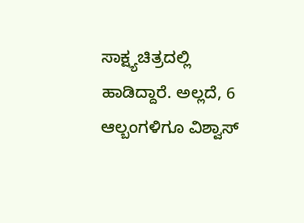ಸಾಕ್ಷ್ಯಚಿತ್ರದಲ್ಲಿ ಹಾಡಿದ್ದಾರೆ. ಅಲ್ಲದೆ, 6 ಆಲ್ಬಂಗಳಿಗೂ ವಿಶ್ವಾಸ್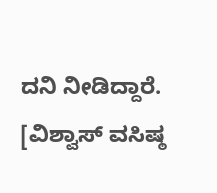ದನಿ ನೀಡಿದ್ದಾರೆ. [ವಿಶ್ವಾಸ್ ವಸಿಷ್ಠ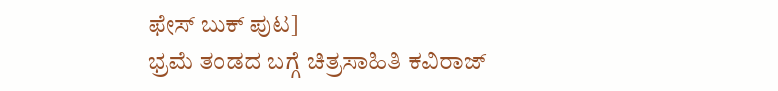ಫೇಸ್ ಬುಕ್ ಪುಟ]
ಭ್ರಮೆ ತಂಡದ ಬಗ್ಗೆ ಚಿತ್ರಸಾಹಿತಿ ಕವಿರಾಜ್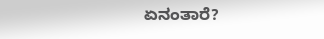ಏನಂತಾರೆ?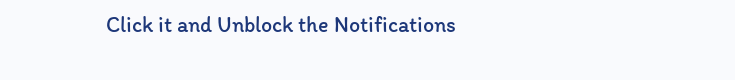Click it and Unblock the Notifications